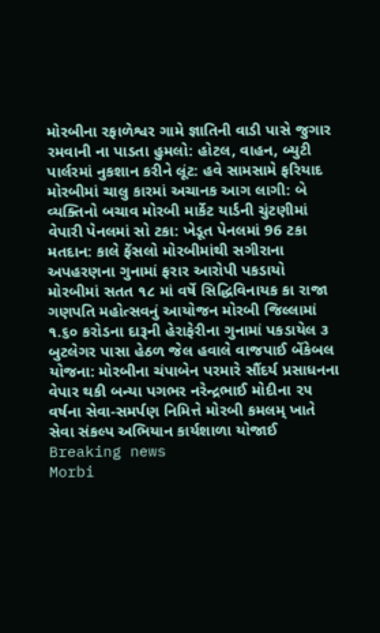મોરબીના રફાળેશ્વર ગામે જ્ઞાતિની વાડી પાસે જુગાર રમવાની ના પાડતા હુમલો: હોટલ, વાહન, બ્યુટી પાર્લરમાં નુકશાન કરીને લૂંટ: હવે સામસામે ફરિયાદ મોરબીમાં ચાલુ કારમાં અચાનક આગ લાગી: બે વ્યક્તિનો બચાવ મોરબી માર્કેટ યાર્ડની ચુંટણીમાં વેપારી પેનલમાં સો ટકા: ખેડૂત પેનલમાં 96 ટકા મતદાન: કાલે ફેંસલો મોરબીમાંથી સગીરાના અપહરણના ગુનામાં ફરાર આરોપી પકડાયો મોરબીમાં સતત ૧૮ માં વર્ષે સિદ્ધિવિનાયક કા રાજા ગણપતિ મહોત્સવનું આયોજન મોરબી જિલ્લામાં ૧.૬૦ કરોડના દારૂની હેરાફેરીના ગુનામાં પકડાયેલ ૩ બુટલેગર પાસા હેઠળ જેલ હવાલે વાજપાઈ બેંકેબલ યોજના: મોરબીના ચંપાબેન પરમારે સૌંદર્ય પ્રસાધનના વેપાર થકી બન્યા પગભર નરેન્દ્રભાઈ મોદીના ૨૫ વર્ષના સેવા-સમર્પણ નિમિત્તે મોરબી કમલમ્ ખાતે સેવા સંકલ્પ અભિયાન કાર્યશાળા યોજાઈ
Breaking news
Morbi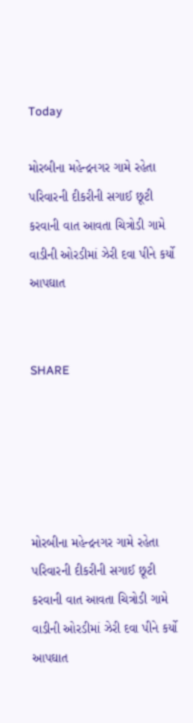Today

મોરબીના મહેન્દ્રનગર ગામે રહેતા પરિવારની દીકરીની સગાઈ છૂટી કરવાની વાત આવતા ચિત્રોડી ગામે વાડીની ઓરડીમાં ઝેરી દવા પીને કર્યો આપઘાત


SHARE





મોરબીના મહેન્દ્રનગર ગામે રહેતા પરિવારની દીકરીની સગાઈ છૂટી કરવાની વાત આવતા ચિત્રોડી ગામે વાડીની ઓરડીમાં ઝેરી દવા પીને કર્યો આપઘાત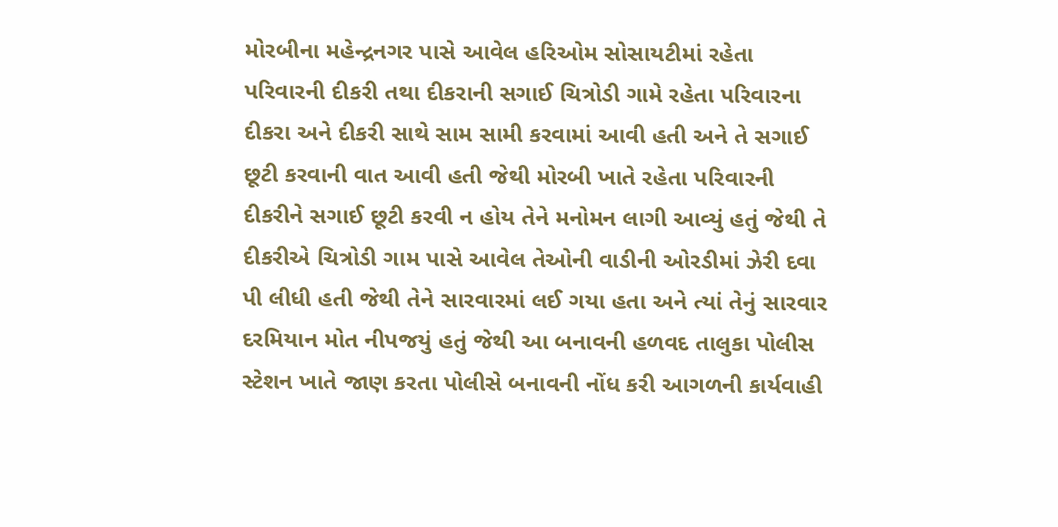મોરબીના મહેન્દ્રનગર પાસે આવેલ હરિઓમ સોસાયટીમાં રહેતા પરિવારની દીકરી તથા દીકરાની સગાઈ ચિત્રોડી ગામે રહેતા પરિવારના દીકરા અને દીકરી સાથે સામ સામી કરવામાં આવી હતી અને તે સગાઈ છૂટી કરવાની વાત આવી હતી જેથી મોરબી ખાતે રહેતા પરિવારની દીકરીને સગાઈ છૂટી કરવી ન હોય તેને મનોમન લાગી આવ્યું હતું જેથી તે દીકરીએ ચિત્રોડી ગામ પાસે આવેલ તેઓની વાડીની ઓરડીમાં ઝેરી દવા પી લીધી હતી જેથી તેને સારવારમાં લઈ ગયા હતા અને ત્યાં તેનું સારવાર દરમિયાન મોત નીપજયું હતું જેથી આ બનાવની હળવદ તાલુકા પોલીસ સ્ટેશન ખાતે જાણ કરતા પોલીસે બનાવની નોંધ કરી આગળની કાર્યવાહી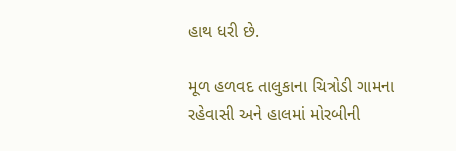હાથ ધરી છે.

મૂળ હળવદ તાલુકાના ચિત્રોડી ગામના રહેવાસી અને હાલમાં મોરબીની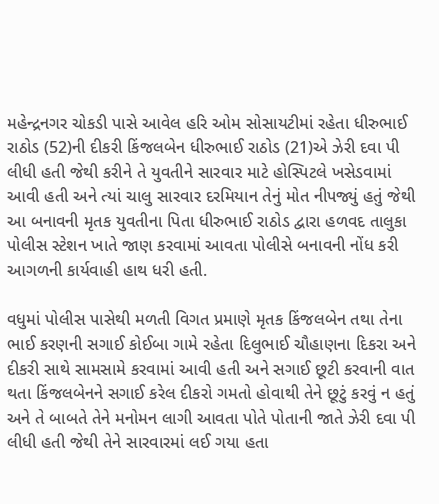મહેન્દ્રનગર ચોકડી પાસે આવેલ હરિ ઓમ સોસાયટીમાં રહેતા ધીરુભાઈ રાઠોડ (52)ની દીકરી કિંજલબેન ધીરુભાઈ રાઠોડ (21)એ ઝેરી દવા પી લીધી હતી જેથી કરીને તે યુવતીને સારવાર માટે હોસ્પિટલે ખસેડવામાં આવી હતી અને ત્યાં ચાલુ સારવાર દરમિયાન તેનું મોત નીપજ્યું હતું જેથી આ બનાવની મૃતક યુવતીના પિતા ધીરુભાઈ રાઠોડ દ્વારા હળવદ તાલુકા પોલીસ સ્ટેશન ખાતે જાણ કરવામાં આવતા પોલીસે બનાવની નોંધ કરી આગળની કાર્યવાહી હાથ ધરી હતી.

વધુમાં પોલીસ પાસેથી મળતી વિગત પ્રમાણે મૃતક કિંજલબેન તથા તેના ભાઈ કરણની સગાઈ કોઈબા ગામે રહેતા દિલુભાઈ ચૌહાણના દિકરા અને દીકરી સાથે સામસામે કરવામાં આવી હતી અને સગાઈ છૂટી કરવાની વાત થતા કિંજલબેનને સગાઈ કરેલ દીકરો ગમતો હોવાથી તેને છૂટું કરવું ન હતું અને તે બાબતે તેને મનોમન લાગી આવતા પોતે પોતાની જાતે ઝેરી દવા પી લીધી હતી જેથી તેને સારવારમાં લઈ ગયા હતા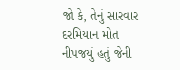જો કે, તેનું સારવાર દરમિયાન મોત નીપજયું હતું જેની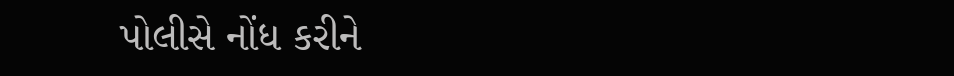પોલીસે નોંધ કરીને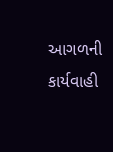આગળની કાર્યવાહી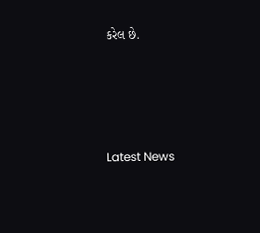કરેલ છે.




Latest News